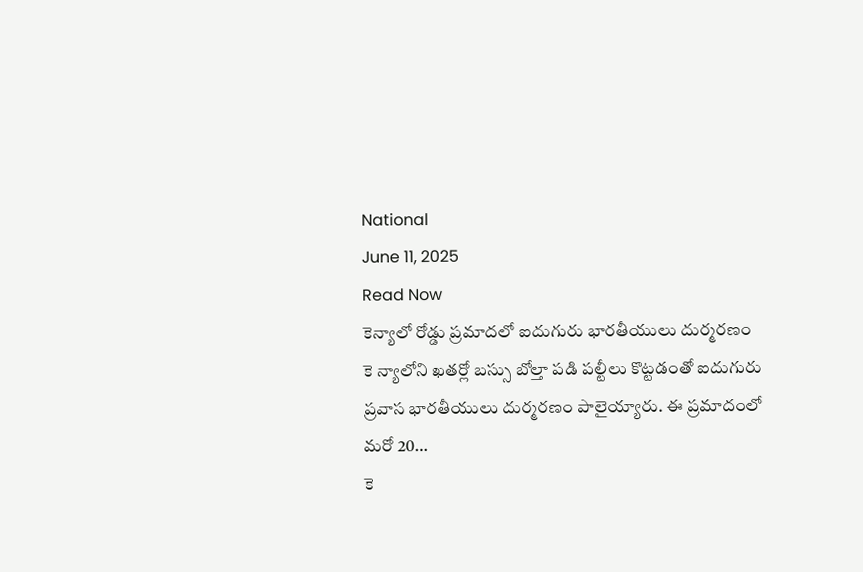National
June 11, 2025
Read Now
కెన్యాలో రోడ్డు ప్రమాదలో ఐదుగురు భారతీయులు దుర్మరణం
కె న్యాలోని ఖతర్లో బస్సు బోల్తా పడి పల్టీలు కొట్టడంతో ఐదుగురు ప్రవాస భారతీయులు దుర్మరణం పాలైయ్యారు. ఈ ప్రమాదంలో మరో 20…
కె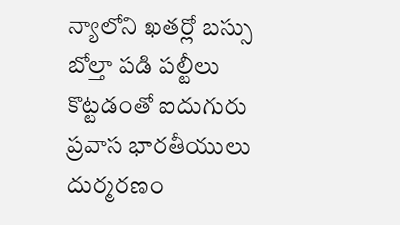న్యాలోని ఖతర్లో బస్సు బోల్తా పడి పల్టీలు కొట్టడంతో ఐదుగురు ప్రవాస భారతీయులు దుర్మరణం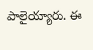పాలైయ్యారు. ఈ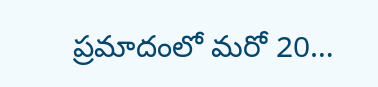ప్రమాదంలో మరో 20…